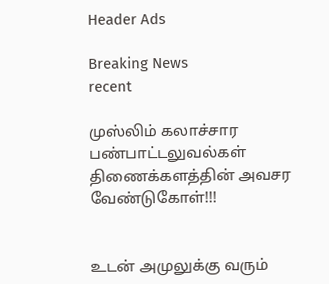Header Ads

Breaking News
recent

முஸ்லிம் கலாச்சார பண்பாட்டலுவல்கள் திணைக்களத்தின் அவசர வேண்டுகோள்!!!


உடன் அமுலுக்கு வரும்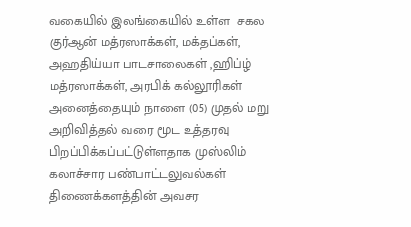வகையில் இலங்கையில் உள்ள  சகல குர்ஆன் மத்ரஸாக்கள், மக்தப்கள், அஹதிய்யா பாடசாலைகள் ,ஹிப்ழ் மத்ரஸாக்கள், அரபிக் கல்லூரிகள் அனைத்தையும் நாளை (05) முதல் மறு அறிவித்தல் வரை மூட உத்தரவு பிறப்பிக்கப்பட்டுள்ளதாக முஸ்லிம் கலாச்சார பண்பாட்டலுவல்கள் திணைக்களத்தின் அவசர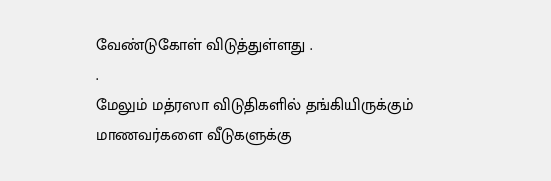வேண்டுகோள் விடுத்துள்ளது .
.
மேலும் மத்ரஸா விடுதிகளில் தங்கியிருக்கும் மாணவர்களை வீடுகளுக்கு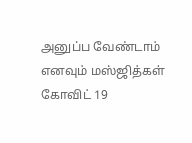அனுப்ப வேண்டாம் எனவும் மஸ்ஜித்கள் கோவிட் 19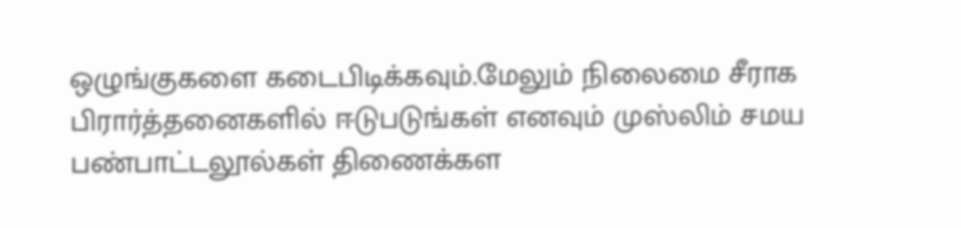ஒழுங்குகளை கடைபிடிக்கவும்.மேலும் நிலைமை சீராக பிரார்த்தனைகளில் ஈடுபடுங்கள் எனவும் முஸ்லிம் சமய பண்பாட்டலூல்கள் திணைக்கள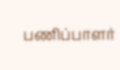பணிப்பாளர்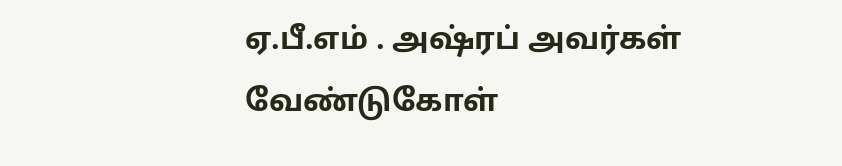ஏ.பீ.எம் . அஷ்ரப் அவர்கள் வேண்டுகோள்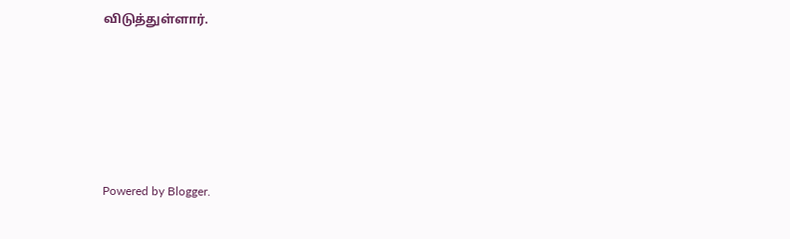விடுத்துள்ளார்.





Powered by Blogger.